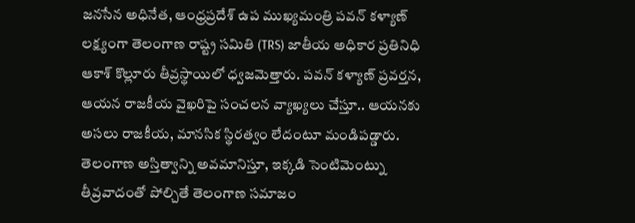జనసేన అధినేత, ఆంధ్రప్రదేశ్ ఉప ముఖ్యమంత్రి పవన్ కళ్యాణ్ లక్ష్యంగా తెలంగాణ రాష్ట్ర సమితి (TRS) జాతీయ అధికార ప్రతినిధి ఆకాశ్ కొల్లూరు తీవ్రస్థాయిలో ధ్వజమెత్తారు. పవన్ కళ్యాణ్ ప్రవర్తన, ఆయన రాజకీయ వైఖరిపై సంచలన వ్యాఖ్యలు చేస్తూ.. ఆయనకు అసలు రాజకీయ, మానసిక స్థిరత్వం లేదంటూ మండిపడ్డారు. తెలంగాణ అస్తిత్వాన్ని అవమానిస్తూ, ఇక్కడి సెంటిమెంట్ను తీవ్రవాదంతో పోల్చితే తెలంగాణ సమాజం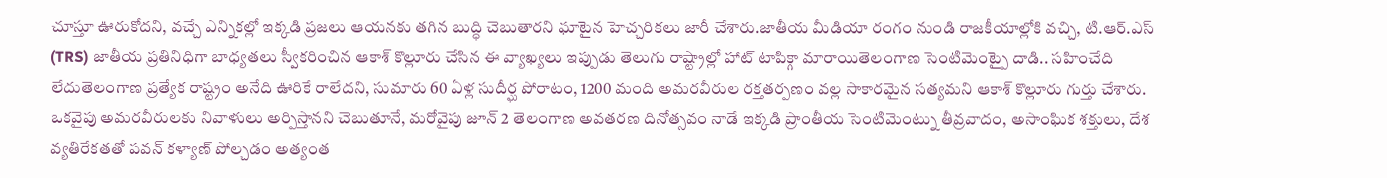చూస్తూ ఊరుకోదని, వచ్చే ఎన్నికల్లో ఇక్కడి ప్రజలు ఆయనకు తగిన బుద్ధి చెబుతారని ఘాటైన హెచ్చరికలు జారీ చేశారు.జాతీయ మీడియా రంగం నుండి రాజకీయాల్లోకి వచ్చి, టి.ఆర్.ఎస్ (TRS) జాతీయ ప్రతినిధిగా బాధ్యతలు స్వీకరించిన ఆకాశ్ కొల్లూరు చేసిన ఈ వ్యాఖ్యలు ఇప్పుడు తెలుగు రాష్ట్రాల్లో హాట్ టాపిక్గా మారాయితెలంగాణ సెంటిమెంట్పై దాడి.. సహించేది లేదుతెలంగాణ ప్రత్యేక రాష్ట్రం అనేది ఊరికే రాలేదని, సుమారు 60 ఏళ్ల సుదీర్ఘ పోరాటం, 1200 మంది అమరవీరుల రక్తతర్పణం వల్ల సాకారమైన సత్యమని ఆకాశ్ కొల్లూరు గుర్తు చేశారు. ఒకవైపు అమరవీరులకు నివాళులు అర్పిస్తానని చెబుతూనే, మరోవైపు జూన్ 2 తెలంగాణ అవతరణ దినోత్సవం నాడే ఇక్కడి ప్రాంతీయ సెంటిమెంట్ను తీవ్రవాదం, అసాంఘిక శక్తులు, దేశ వ్యతిరేకతతో పవన్ కళ్యాణ్ పోల్చడం అత్యంత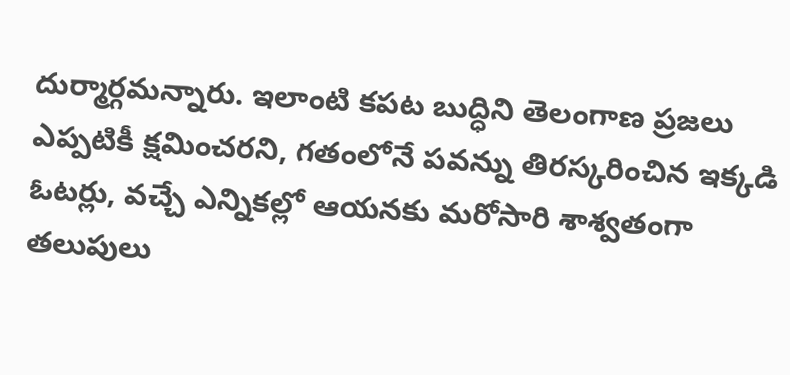దుర్మార్గమన్నారు. ఇలాంటి కపట బుద్ధిని తెలంగాణ ప్రజలు ఎప్పటికీ క్షమించరని, గతంలోనే పవన్ను తిరస్కరించిన ఇక్కడి ఓటర్లు, వచ్చే ఎన్నికల్లో ఆయనకు మరోసారి శాశ్వతంగా తలుపులు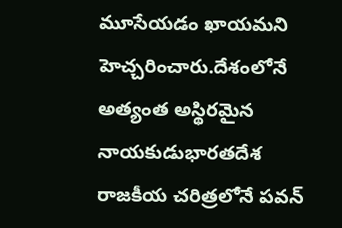మూసేయడం ఖాయమని హెచ్చరించారు.దేశంలోనే అత్యంత అస్థిరమైన నాయకుడుభారతదేశ రాజకీయ చరిత్రలోనే పవన్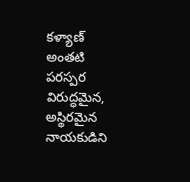కళ్యాణ్ అంతటి పరస్పర విరుద్ధమైన, అస్థిరమైన నాయకుడిని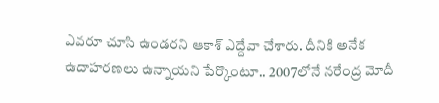ఎవరూ చూసి ఉండరని ఆకాశ్ ఎద్దేవా చేశారు. దీనికి అనేక ఉదాహరణలు ఉన్నాయని పేర్కొంటూ.. 2007లోనే నరేంద్ర మోదీ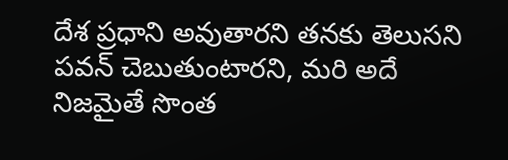దేశ ప్రధాని అవుతారని తనకు తెలుసని పవన్ చెబుతుంటారని, మరి అదే నిజమైతే సొంత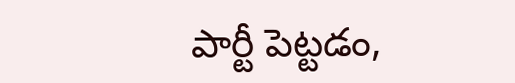పార్టీ పెట్టడం,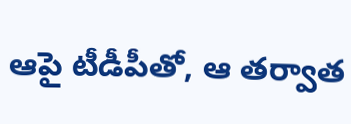ఆపై టీడీపీతో, ఆ తర్వాత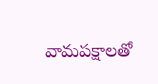వామపక్షాలతో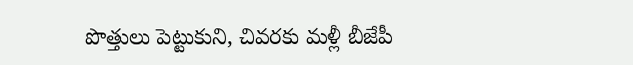పొత్తులు పెట్టుకుని, చివరకు మళ్లీ బీజేపీ